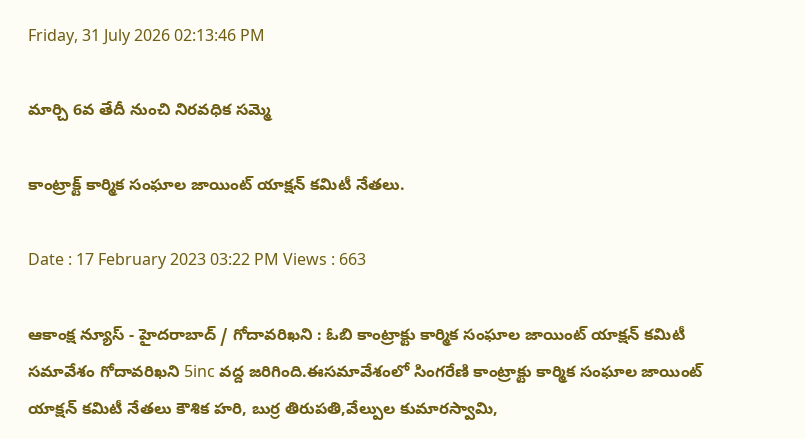Friday, 31 July 2026 02:13:46 PM

మార్చి 6వ తేదీ నుంచి నిరవధిక సమ్మె

కాంట్రాక్ట్ కార్మిక సంఘాల జాయింట్ యాక్షన్ కమిటీ నేతలు.

Date : 17 February 2023 03:22 PM Views : 663

ఆకాంక్ష న్యూస్ - హైదరాబాద్ / గోదావరిఖని : ఓబి కాంట్రాక్టు కార్మిక సంఘాల జాయింట్ యాక్షన్ కమిటీ సమావేశం గోదావరిఖని 5inc వద్ద జరిగింది.ఈసమావేశంలో సింగరేణి కాంట్రాక్టు కార్మిక సంఘాల జాయింట్ యాక్షన్ కమిటీ నేతలు కౌశిక హరి, బుర్ర తిరుపతి,వేల్పుల కుమారస్వామి,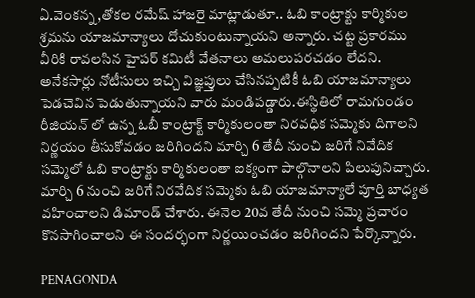ఏ.వెంకన్న ,తోకల రమేష్ హాజరై మాట్లాడుతూ.. ఓబి కాంట్రాక్టు కార్మికుల శ్రమను యాజమాన్యాలు దోచుకుంటున్నాయని అన్నారు. చట్ట ప్రకారము వీరికి రావలసిన హైపర్ కమిటీ వేతనాలు అమలుపరచడం లేదని. అనేకసార్లు నోటీసులు ఇచ్చి విజ్ఞప్తులు చేసినప్పటికీ ఓబి యాజమాన్యాలు పెడచెవిన పెడుతున్నాయని వారు మండిపడ్డారు.ఈస్థితిలో రామగుండం రీజియన్ లో ఉన్న ఓబీ కాంట్రాక్ట్ కార్మికులంతా నిరవధిక సమ్మెకు దిగాలని నిర్ణయం తీసుకోవడం జరిగిందని మార్చి 6 తేదీ నుంచి జరిగే నివేదిక సమ్మెలో ఓబి కాంట్రాక్టు కార్మికులంతా ఐక్యంగా పాల్గొనాలని పిలుపునిచ్చారు. మార్చి 6 నుంచి జరిగే నిరవేదిక సమ్మెకు ఓబి యాజమాన్యాలే పూర్తి బాధ్యత వహించాలని డిమాండ్ చేశారు. ఈనెల 20వ తేదీ నుంచి సమ్మె ప్రచారం కొనసాగించాలని ఈ సందర్భంగా నిర్ణయించడం జరిగిందని పేర్కొన్నారు.

PENAGONDA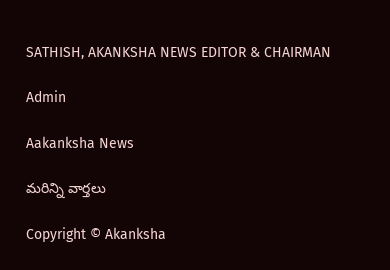SATHISH, AKANKSHA NEWS EDITOR & CHAIRMAN

Admin

Aakanksha News

మరిన్ని వార్తలు

Copyright © Akanksha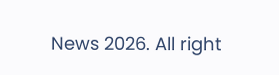News 2026. All right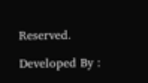Reserved.

Developed By :